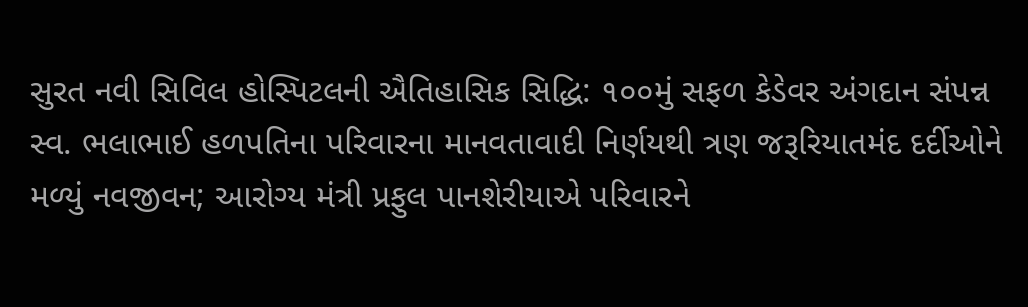સુરત નવી સિવિલ હોસ્પિટલની ઐતિહાસિક સિદ્ધિ: ૧૦૦મું સફળ કેડેવર અંગદાન સંપન્ન
સ્વ. ભલાભાઈ હળપતિના પરિવારના માનવતાવાદી નિર્ણયથી ત્રણ જરૂરિયાતમંદ દર્દીઓને મળ્યું નવજીવન; આરોગ્ય મંત્રી પ્રફુલ પાનશેરીયાએ પરિવારને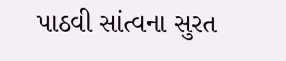પાઠવી સાંત્વના સુરત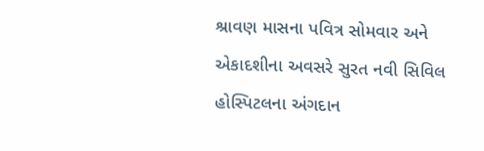શ્રાવણ માસના પવિત્ર સોમવાર અને એકાદશીના અવસરે સુરત નવી સિવિલ હોસ્પિટલના અંગદાન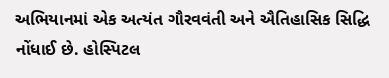અભિયાનમાં એક અત્યંત ગૌરવવંતી અને ઐતિહાસિક સિદ્ધિ નોંધાઈ છે. હોસ્પિટલ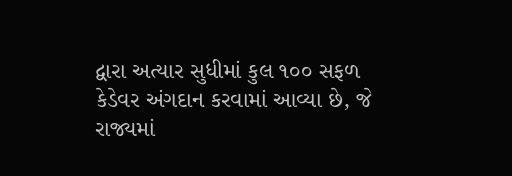દ્વારા અત્યાર સુધીમાં કુલ ૧૦૦ સફળ કેડેવર અંગદાન કરવામાં આવ્યા છે, જે રાજ્યમાં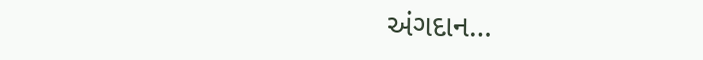અંગદાન…